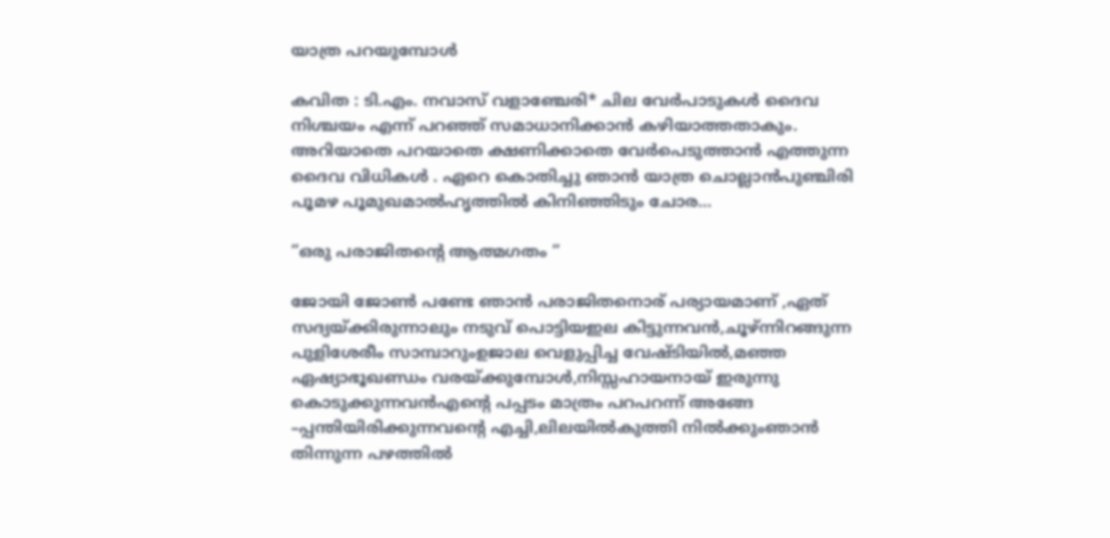യാത്ര പറയുമ്പോൾ

കവിത : ടി.എം. നവാസ് വളാഞ്ചേരി* ചില വേർപാടുകൾ ദൈവ നിശ്ചയം എന്ന് പറഞ്ഞ് സമാധാനിക്കാൻ കഴിയാത്തതാകും. അറിയാതെ പറയാതെ ക്ഷണിക്കാതെ വേർപെടുത്താൻ എത്തുന്ന ദൈവ വിധികൾ . ഏറെ കൊതിച്ചു ഞാൻ യാത്ര ചൊല്ലാൻപുഞ്ചിരി പൂമഴ പൂമുഖമാൽഹൃത്തിൽ കിനിഞ്ഞിടും ചോര…

“ഒരു പരാജിതൻ്റെ ആത്മഗതം “

ജോയി ജോൺ പണ്ടേ ഞാൻ പരാജിതനൊര് പര്യായമാണ് ,ഏത് സദ്യയ്ക്കിരുന്നാലും നടുവ് പൊട്ടിയഇല കിട്ടുന്നവൻ,ചൂഴ്ന്നിറങ്ങുന്ന പുളിശേരീം സാമ്പാറുംഉജാല വെളുപ്പിച്ച വേഷ്ടിയിൽ,മഞ്ഞ ഏഷ്യാഭൂഖണ്ഡം വരയ്ക്കുമ്പോൾ,നിസ്സഹായനായ് ഇരുന്നു കൊടുക്കുന്നവൻഎൻ്റെ പപ്പടം മാത്രം പറപറന്ന് അങ്ങേ –പ്പന്തിയിരിക്കുന്നവൻ്റെ എച്ചി,ലിലയിൽകുത്തി നിൽക്കുംഞാൻ തിന്നുന്ന പഴത്തിൽ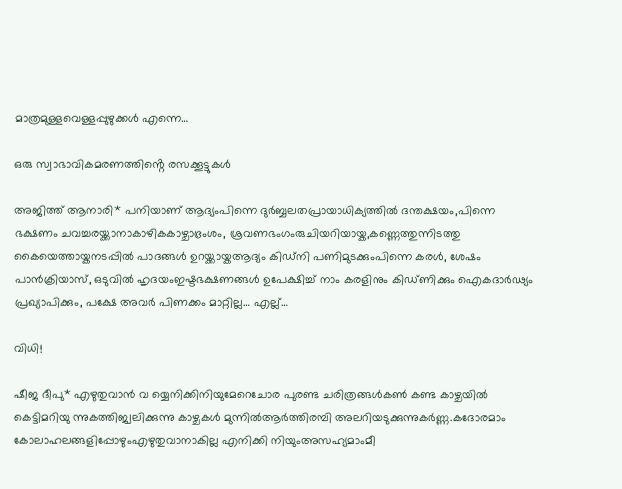മാത്രമുള്ളവെള്ളപ്പുഴുക്കൾ എന്നെ…

ഒരു സ്വാഭാവികമരണത്തിൻ്റെ രസക്കൂട്ടുകൾ

അജിത്ത് ആനാരി* പനിയാണ് ആദ്യംപിന്നെ ദുർബ്ബലതപ്രായാധിക്യത്തിൽ ദന്തക്ഷയം,പിന്നെ ഭക്ഷണം ചവച്ചരയ്ക്കാനാകാഴികകാഴ്ചാഭ്രംശം, ശ്രവണഭംഗംരുചിയറിയായ്ക,കണ്ണെത്തുന്നിടത്തു കൈയെത്തായ്കനടപ്പിൽ പാദങ്ങൾ ഉറയ്ക്കായ്കആദ്യം കിഡ്നി പണിമുടക്കുംപിന്നെ കരൾ, ശേഷം പാൻക്രിയാസ്, ഒടുവിൽ ഹൃദയംഇഷ്ടഭക്ഷണങ്ങൾ ഉപേക്ഷിച്ച് നാം കരളിനും കിഡ്ണിക്കും ഐകദാർഢ്യം പ്രഖ്യാപിക്കും, പക്ഷേ അവർ പിണക്കം മാറ്റില്ല… എല്ല്…

വിധി!

ഷീജ ദീപു* എഴുതുവാൻ വ യ്യെനിക്കിനിയുമേറെചോര പുരണ്ട ചരിത്രങ്ങൾകൺ കണ്ട കാഴ്ചയിൽ കെട്ടിമറിയു ന്നുകത്തിജ്വലിക്കുന്നു കാഴ്ചകൾ മുന്നിൽആർത്തിരമ്പി അലറിയടുക്കുന്നുകർണ്ണ.കദോരമാം കോലാഹലങ്ങളിപ്പോഴുംഎഴുതുവാനാകില്ല എനിക്കി നിയുംഅസഹ്യമാംമീ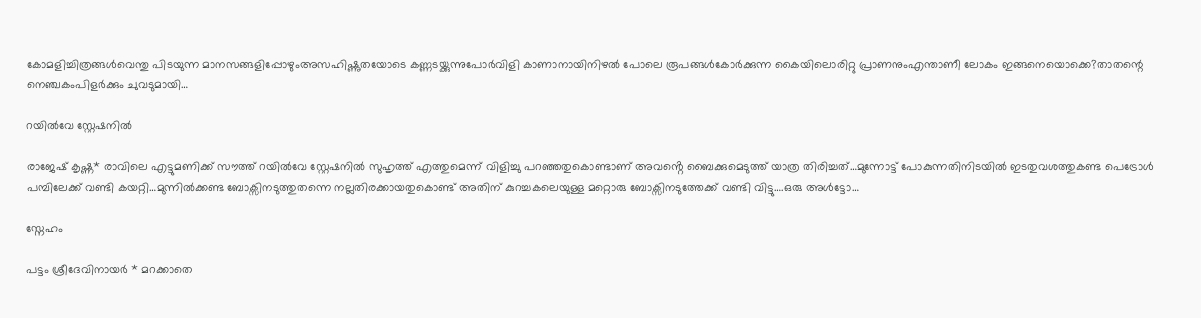കോമളിച്ചിത്രങ്ങൾവെന്തു പിടയുന്ന മാനസങ്ങളിപ്പോഴുംഅസഹിഷ്ണുതയോടെ കണ്ണടയ്ക്കുന്നുപോർവിളി കാണാനായിനിഴൽ പോലെ രൂപങ്ങൾകോർക്കുന്ന കൈയിലൊരിറ്റു പ്രാണനുംഎന്താണീ ലോകം ഇങ്ങനെയൊക്കെ?താതന്റെ നെഞ്ചകംപിളർക്കും ചുവടുമായി…

റയിൽവേ സ്റ്റേഷനിൽ

രാജേഷ് കൃഷ്ണ* രാവിലെ എട്ടുമണിക്ക് സൗത്ത് റയിൽവേ സ്റ്റേഷനിൽ സുഹൃത്ത് എത്തുമെന്ന് വിളിച്ചു പറഞ്ഞതുകൊണ്ടാണ് അവൻ്റെ ബൈക്കുമെടുത്ത് യാത്ര തിരിച്ചത്…മുന്നോട്ട് പോകുന്നതിനിടയിൽ ഇടതുവശത്തുകണ്ട പെട്രോൾ പമ്പിലേക്ക് വണ്ടി കയറ്റി…മുന്നിൽക്കണ്ട ബോക്സിനടുത്തുതന്നെ നല്ലതിരക്കായതുകൊണ്ട് അതിന് കുറച്ചകലെയുള്ള മറ്റൊരു ബോക്സിനടുത്തേക്ക് വണ്ടി വിട്ടു….ഒരു അൾട്ടോ…

സ്നേഹം

പട്ടം ശ്രീദേവിനായർ * മറക്കാതെ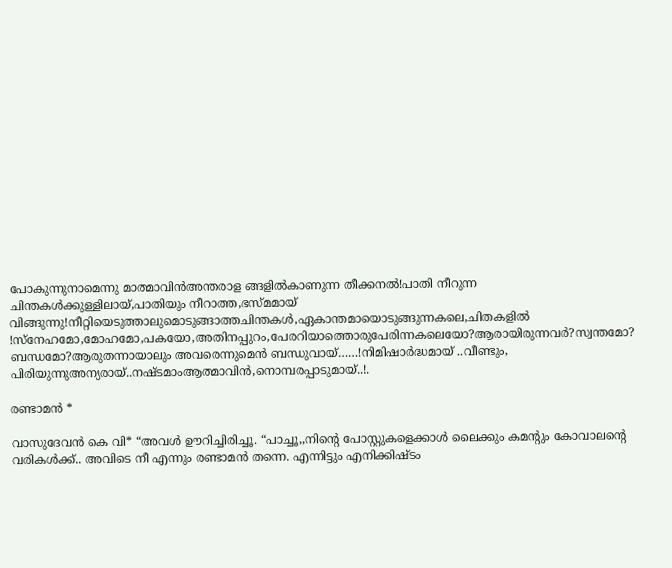പോകുന്നുനാമെന്നു മാത്മാവിൻഅന്തരാള ങ്ങളിൽകാണുന്ന തീക്കനൽ!പാതി നീറുന്ന ചിന്തകൾക്കുള്ളിലായ്,പാതിയും നീറാത്ത,ഭസ്മമായ് വിങ്ങുന്നു!നീറ്റിയെടുത്താലുമൊടുങ്ങാത്തചിന്തകൾ,ഏകാന്തമായൊടുങ്ങുന്നകലെ,ചിതകളിൽ !സ്നേഹമോ,മോഹമോ,പകയോ,അതിനപ്പുറം,പേരറിയാത്തൊരുപേരിന്നകലെയോ?ആരായിരുന്നവർ?സ്വന്തമോ? ബന്ധമോ?ആരുതന്നായാലും അവരെന്നുമെൻ ബന്ധുവായ്……!നിമിഷാർദ്ധമായ് ..വീണ്ടും, പിരിയുന്നുഅന്യരായ്..നഷ്ടമാംആത്മാവിൻ,നൊമ്പരപ്പാടുമായ്..!.

രണ്ടാമൻ *

വാസുദേവൻ കെ വി* “അവൾ ഊറിച്ചിരിച്ചൂ. “പാച്ചൂ,,നിന്റെ പോസ്റ്റുകളെക്കാൾ ലൈക്കും കമന്റും കോവാലന്റെ വരികൾക്ക്.. അവിടെ നീ എന്നും രണ്ടാമൻ തന്നെ. എന്നിട്ടും എനിക്കിഷ്ടം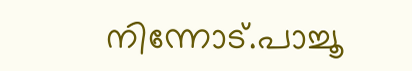നിന്നോട്.പാച്ചൂ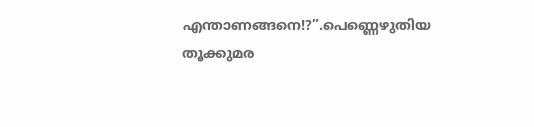എന്താണങ്ങനെ!?”.പെണ്ണെഴുതിയ തൂക്കുമര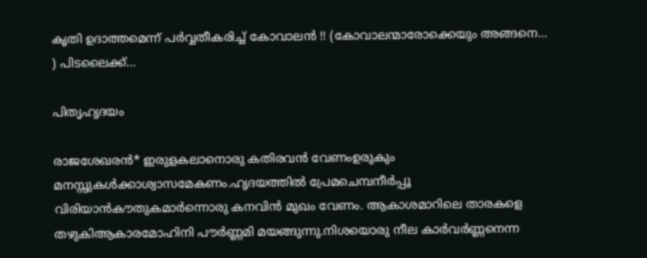കൃതി ഉദാത്തമെന്ന് പർവ്വതീകരിച്ച് കോവാലൻ !! (കോവാലന്മാരോക്കെയും അങ്ങനെ… ) പിടലൈക്ക്…

പിതൃഹൃദയം

രാജശേഖരൻ* ഇരുളകലാനൊരു കതിരവൻ വേണംഉരുകും മനസ്സുകൾക്കാശ്വാസമേകണം.ഹൃദയത്തിൽ പ്രേമചെമ്പനീർപ്പൂ വിരിയാൻകൗതുകമാർന്നൊരു കനവിൻ മുഖം വേണം. ആകാശമാറിലെ താരകളെ തഴുകിആകാരമോഹിനി പൗർണ്ണമി മയങ്ങുന്നു.നിശയൊരു നീല കാർവർണ്ണനെന്ന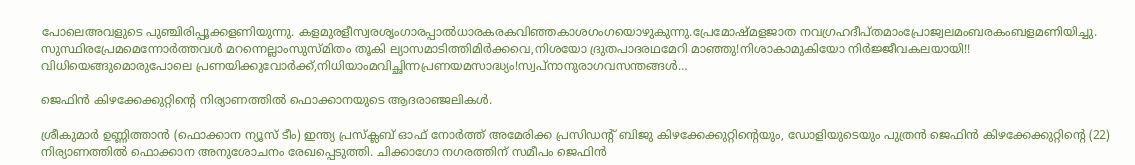പോലെഅവളുടെ പുഞ്ചിരിപ്പൂക്കളണിയുന്നു. കളമുരളീസ്വരശൃംഗാരപ്പാൽധാരകരകവിഞ്ഞകാശഗംഗയൊഴുകുന്നു.പ്രേമോഷ്മളജാത നവഗ്രഹദീപ്തമാംപ്രോജ്വലമംബരകംബളമണിയിച്ചു. സുസ്ഥിരപ്രേമമെന്നോർത്തവൾ മറന്നെല്ലാംസുസ്മിതം തൂകി ല്യാസമാടിത്തിമിർക്കവെ,നിശയോ ദ്രുതപാദരഥമേറി മാഞ്ഞു!നിശാകാമുകിയോ നിർജ്ജീവകലയായി!! വിധിയെങ്ങുമൊരുപോലെ പ്രണയിക്കുവോർക്ക്,നിധിയാംമവിച്ഛിന്നപ്രണയമസാദ്ധ്യം!സ്വപ്നാനുരാഗവസന്തങ്ങൾ…

ജെഫിന്‍ കിഴക്കേക്കുറ്റിന്റെ നിര്യാണത്തിൽ ഫൊക്കാനയുടെ ആദരാഞ്ജലികൾ.

ശ്രീകുമാർ ഉണ്ണിത്താൻ (ഫൊക്കാന ന്യൂസ് ടീം) ഇന്ത്യ പ്രസ്‌ക്ലബ് ഓഫ് നോര്‍ത്ത് അമേരിക്ക പ്രസിഡന്റ് ബിജു കിഴക്കേക്കുറ്റിന്റെയും, ഡോളിയുടെയും പുത്രന്‍ ജെഫിന്‍ കിഴക്കേക്കുറ്റിന്റെ (22) നിര്യാണത്തിൽ ഫൊക്കാന അനുശോചനം രേഖപ്പെടുത്തി. ചിക്കാഗോ നഗരത്തിന് സമീപം ജെഫിൻ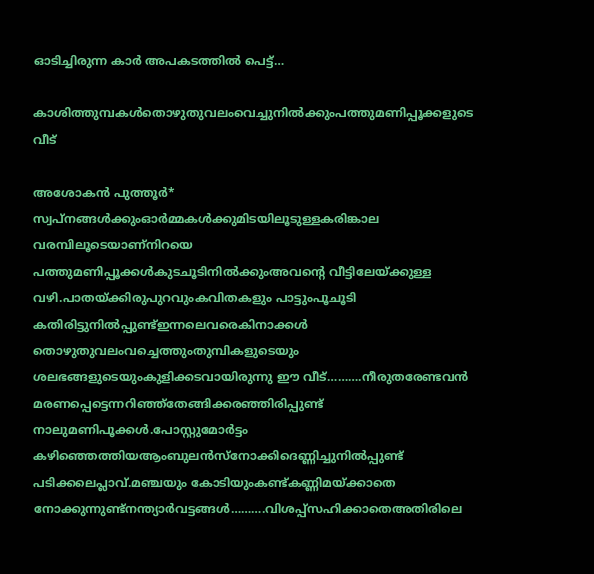ഓടിച്ചിരുന്ന കാർ അപകടത്തിൽ പെട്ട്…

കാശിത്തുമ്പകൾതൊഴുതുവലംവെച്ചുനിൽക്കുംപത്തുമണിപ്പൂക്കളുടെ വീട്

അശോകൻ പുത്തൂർ* സ്വപ്നങ്ങൾക്കുംഓർമ്മകൾക്കുമിടയിലൂടുള്ളകരിങ്കാല വരമ്പിലൂടെയാണ്നിറയെ പത്തുമണിപ്പൂക്കൾകുടചൂടിനിൽക്കുംഅവന്റെ വീട്ടിലേയ്ക്കുള്ള വഴി.പാതയ്ക്കിരുപുറവുംകവിതകളും പാട്ടുംപൂചൂടി കതിരിട്ടുനിൽപ്പുണ്ട്ഇന്നലെവരെകിനാക്കൾ തൊഴുതുവലംവച്ചെത്തുംതുമ്പികളുടെയും ശലഭങ്ങളുടെയുംകുളിക്കടവായിരുന്നു ഈ വീട്……….നീരുതരേണ്ടവൻ മരണപ്പെട്ടെന്നറിഞ്ഞ്തേങ്ങിക്കരഞ്ഞിരിപ്പുണ്ട് നാലുമണിപൂക്കൾ.പോസ്റ്റുമോർട്ടം കഴിഞ്ഞെത്തിയആംബുലൻസ്നോക്കിദെണ്ണിച്ചുനിൽപ്പുണ്ട് പടിക്കലെപ്ലാവ്.മഞ്ചയും കോടിയുംകണ്ട്കണ്ണിമയ്ക്കാതെ നോക്കുന്നുണ്ട്നന്ത്യാർവട്ടങ്ങൾ……….വിശപ്പ്സഹിക്കാതെഅതിരിലെ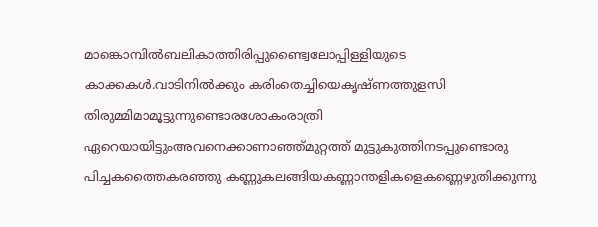മാങ്കൊമ്പിൽബലികാത്തിരിപ്പുണ്ട്വൈലോപ്പിള്ളിയുടെ കാക്കകൾ.വാടിനിൽക്കും കരിംതെച്ചിയെകൃഷ്ണത്തുളസി തിരുമ്മിമാമൂട്ടുന്നുണ്ടൊരശോകംരാത്രി ഏറെയായിട്ടുംഅവനെക്കാണാഞ്ഞ്മുറ്റത്ത് മുട്ടുകുത്തിനടപ്പുണ്ടൊരു പിച്ചകത്തൈകരഞ്ഞു കണ്ണുകലങ്ങിയകണ്ണാന്തളികളെകണ്ണെഴുതിക്കുന്നു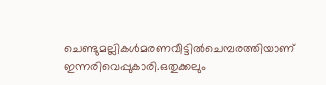ചെണ്ടുമല്ലികൾമരണവീട്ടിൽചെമ്പരത്തിയാണ് ഇന്നരിവെപ്പുകാരി.ഒതുക്കലും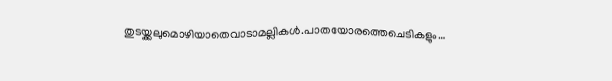തുടയ്ക്കലുമൊഴിയാതെവാടാമല്ലികൾ.പാതയോരത്തെചെടികളും…